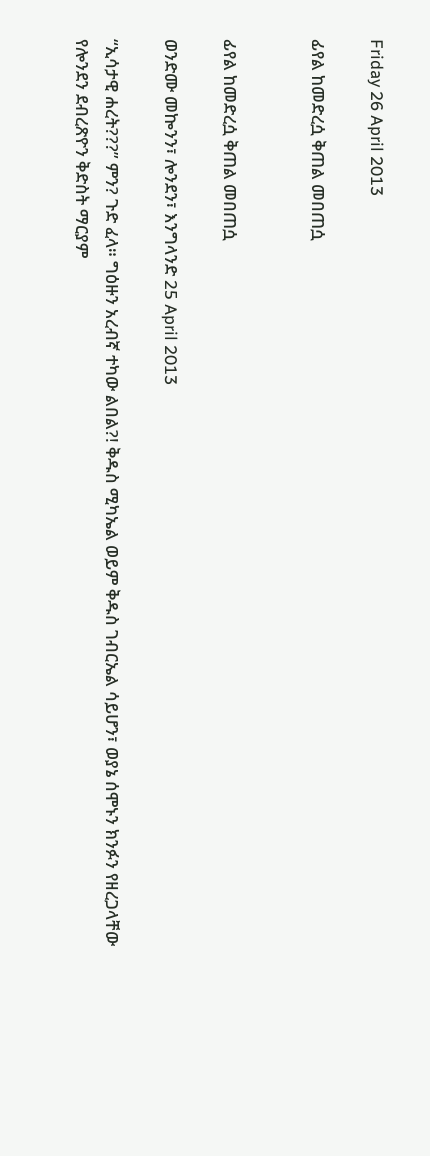Friday 26 April 2013

ፊየል ከመድረሷ ቅጠል መበጠሷ


ፊየል ከመድረሷ ቅጠል መበጠሷ

ወንድሙ መኰንን፣ ሎንደን፣ እንግላንድ 25 April 2013

“ኢሳታዊ ሐረት???” ምን? ጉድ ፈላ። ግዕዙን አረብኛ ተካው ልበል?! ቅዱስ ሚካኤል ወይም ቅዱስ ገብርኤል ሳይሆን፣ ወያኔ ሰሞኑን ክንፉን የዘረጋላቸው የሎንደን ደብረጽዮን ቅድስት ማርያም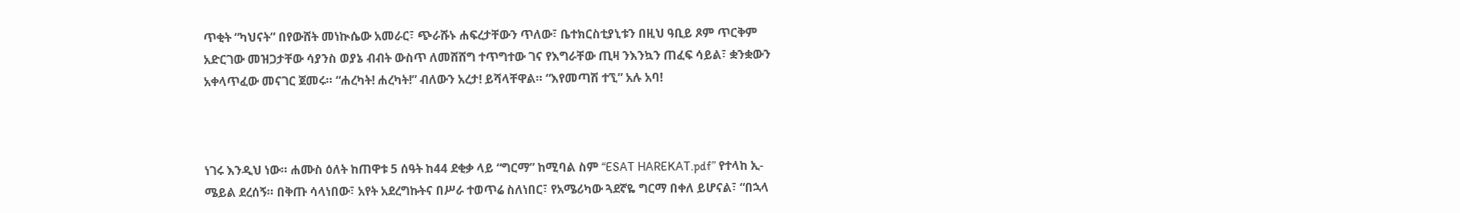ጥቂት “ካህናት” በየውሸት መነኲሴው አመራር፣ ጭራሹኑ ሐፍረታቸውን ጥለው፣ ቤተክርስቲያኒቱን በዚህ ዓቢይ ጾም ጥርቅም አድርገው መዝጋታቸው ሳያንስ ወያኔ ብብት ውስጥ ለመሸሸግ ተጥግተው ገና የእግራቸው ጢዛ ንእንኳን ጠፈፍ ሳይል፣ ቋንቋውን አቀላጥፈው መናገር ጀመሩ። “ሐረካት! ሐረካት!” ብለውን አረታ! ይሻላቸዋል። “እየመጣሽ ተኚ” አሉ አባ!



ነገሩ እንዲህ ነው። ሐሙስ ዕለት ከጠዋቱ 5 ሰዓት ከ44 ደቂቃ ላይ “ግርማ” ከሚባል ስም “ESAT HAREKAT.pdf” የተላከ ኢ-ሜይል ደረሰኝ። በቅጡ ሳላነበው፣ አየት አደረግኩትና በሥራ ተወጥሬ ስለነበር፣ የአሜሪካው ጓደኛዬ ግርማ በቀለ ይሆናል፣ “በኋላ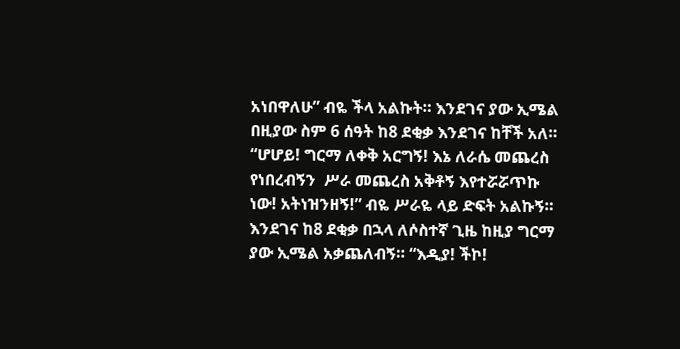አነበዋለሁ” ብዬ ችላ አልኩት። እንደገና ያው ኢሜል በዚያው ስም 6 ሰዓት ከ8 ደቂቃ እንደገና ከቸች አለ። “ሆሆይ! ግርማ ለቀቅ አርግኝ! እኔ ለራሴ መጨረስ የነበረብኝን  ሥራ መጨረስ አቅቶኝ እየተሯሯጥኩ ነው! አትነዝንዘኝ!” ብዬ ሥራዬ ላይ ድፍት አልኩኝ። እንደገና ከ8 ደቂቃ በኋላ ለሶስተኛ ጊዜ ከዚያ ግርማ ያው ኢሜል አቃጨለብኝ። “እዲያ! ችኮ!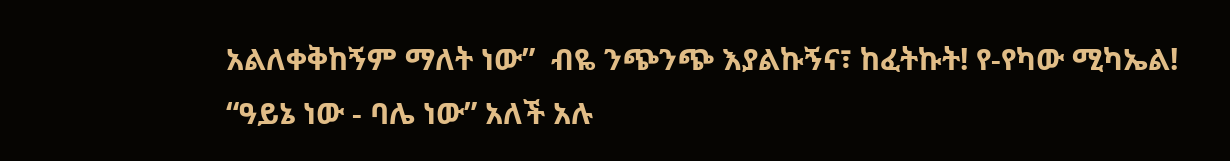አልለቀቅከኝም ማለት ነው”  ብዬ ንጭንጭ እያልኩኝና፣ ከፈትኩት! የ-የካው ሚካኤል! “ዓይኔ ነው - ባሌ ነው” አለች አሉ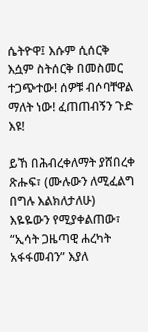ሴትዮዋ፤ እሱም ሲሰርቅ እሷም ስትሰርቅ በመስመር ተጋጭተው! ሰዎቹ ብሶባቸዋል ማለት ነው! ፈጠጠብኝን ጉድ እዩ!

ይኸ በሕብረቀለማት ያሸበረቀ ጽሑፍ፣ (ሙሉውን ለሚፈልግ በግሉ እልክለታለሁ) እዬዬውን የሚያቀልጠው፣ “ኢሳት ጋዜጣዊ ሐረካት አፋፋመብን” እያለ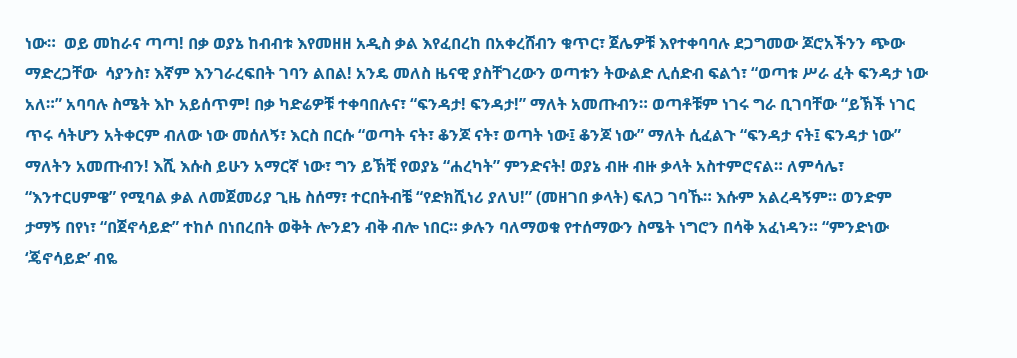ነው።  ወይ መከራና ጣጣ! በቃ ወያኔ ከብብቱ እየመዘዘ አዲስ ቃል እየፈበረከ በአቀረሸብን ቁጥር፣ ጀሌዎቹ እየተቀባባሉ ደጋግመው ጆሮአችንን ጭው ማድረጋቸው  ሳያንስ፣ እኛም እንገራረፍበት ገባን ልበል! አንዴ መለስ ዜናዊ ያስቸገረውን ወጣቱን ትውልድ ሊሰድብ ፍልጎ፣ “ወጣቱ ሥራ ፈት ፍንዳታ ነው አለ።” አባባሉ ስሜት እኮ አይሰጥም! በቃ ካድሬዎቹ ተቀባበሉና፣ “ፍንዳታ! ፍንዳታ!” ማለት አመጡብን። ወጣቶቹም ነገሩ ግራ ቢገባቸው “ይኽች ነገር ጥሩ ሳትሆን አትቀርም ብለው ነው መሰለኝ፣ እርስ በርሱ “ወጣት ናት፣ ቆንጆ ናት፣ ወጣት ነው፤ ቆንጆ ነው” ማለት ሲፈልጉ “ፍንዳታ ናት፤ ፍንዳታ ነው” ማለትን አመጡብን! እሺ እሱስ ይሁን አማርኛ ነው፣ ግን ይኽቺ የወያኔ “ሐረካት” ምንድናት! ወያኔ ብዙ ብዙ ቃላት አስተምሮናል። ለምሳሌ፣ “እንተርሀምዌ” የሚባል ቃል ለመጀመሪያ ጊዜ ስሰማ፣ ተርበትብቼ “የድክሺነሪ ያለህ!” (መዘገበ ቃላት) ፍለጋ ገባኹ። እሱም አልረዳኝም። ወንድም ታማኝ በየነ፣ “በጀኖሳይድ” ተከሶ በነበረበት ወቅት ሎንደን ብቅ ብሎ ነበር። ቃሉን ባለማወቁ የተሰማውን ስሜት ነግሮን በሳቅ አፈነዳን። “ምንድነው ‘ጄኖሳይድ’ ብዬ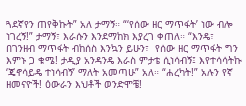ጓደኛየን ጠየቅኩት” አለ ታማኝ። “‘የሰው ዘር ማጥፋት’ ነው ብሎ ነገረኝ!” ታማኝ፣ እራሱን እንደማከክ እያረገ ቀጠለ። “እንዴ፣ በገንዘብ ማጥፋት ብከሰስ እንኳን ይሁን፣  የሰው ዘር ማጥፋት ግን እምኑ ጋ ቁሜ! ታዲያ አንዳንዴ እራስ ምታቴ ሲነሳብኝ፤ እየተሳሳትኩ ‘ጄኖሳይዴ ተነሳብኝ’ ማለት አመጣሁ” አለ። “ሐረካት!” አሉን የኛ ዘመናዮች! ዕውራን እህቶች ወንድሞቼ!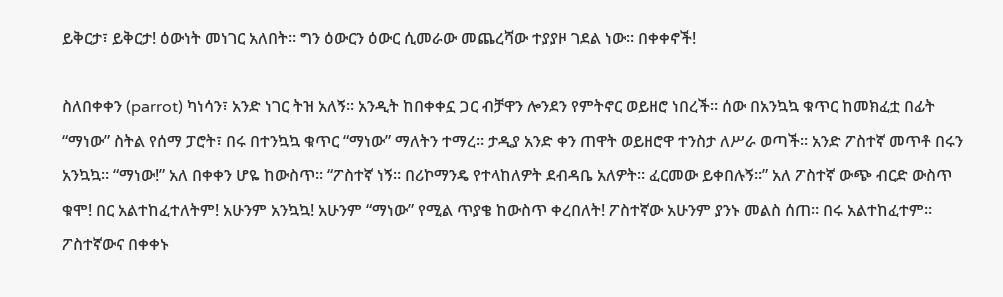ይቅርታ፣ ይቅርታ! ዕውነት መነገር አለበት። ግን ዕውርን ዕውር ሲመራው መጨረሻው ተያያዞ ገደል ነው። በቀቀኖች!

ስለበቀቀን (parrot) ካነሳን፣ አንድ ነገር ትዝ አለኝ። አንዲት ከበቀቀኗ ጋር ብቻዋን ሎንደን የምትኖር ወይዘሮ ነበረች። ሰው በአንኳኳ ቁጥር ከመክፈቷ በፊት “ማነው” ስትል የሰማ ፓሮት፣ በሩ በተንኳኳ ቁጥር “ማነው” ማለትን ተማረ። ታዲያ አንድ ቀን ጠዋት ወይዘሮዋ ተንስታ ለሥራ ወጣች። አንድ ፖስተኛ መጥቶ በሩን አንኳኳ። “ማነው!” አለ በቀቀን ሆዬ ከውስጥ። “ፖስተኛ ነኝ። በሪኮማንዴ የተላከለዎት ደብዳቤ አለዎት። ፈርመው ይቀበሉኝ።” አለ ፖስተኛ ውጭ ብርድ ውስጥ ቁሞ! በር አልተከፈተለትም! አሁንም አንኳኳ! አሁንም “ማነው” የሚል ጥያቄ ከውስጥ ቀረበለት! ፖስተኛው አሁንም ያንኑ መልስ ሰጠ። በሩ አልተከፈተም። ፖስተኛውና በቀቀኑ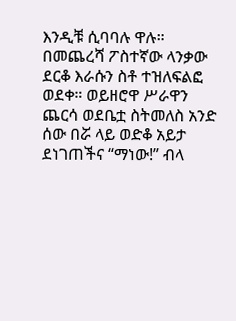እንዲቹ ሲባባሉ ዋሉ። በመጨረሻ ፖስተኛው ላንቃው ደርቆ እራሱን ስቶ ተዝለፍልፎ ወደቀ። ወይዘሮዋ ሥራዋን ጨርሳ ወደቤቷ ስትመለስ አንድ ሰው በሯ ላይ ወድቆ አይታ ደነገጠችና “ማነው!” ብላ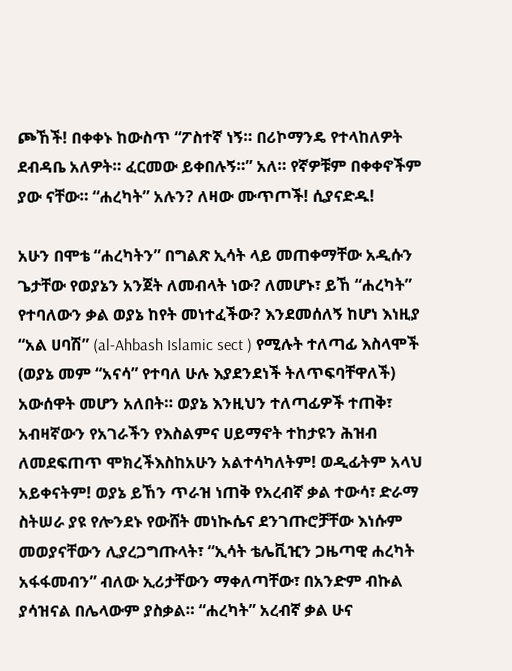ጮኸች! በቀቀኑ ከውስጥ “ፖስተኛ ነኝ። በሪኮማንዴ የተላከለዎት ደብዳቤ አለዎት። ፈርመው ይቀበሉኝ።” አለ። የኛዎቹም በቀቀኖችም ያው ናቸው። “ሐረካት” አሉን? ለዛው ሙጥጦች! ሲያናድዱ!

አሁን በሞቴ “ሐረካትን” በግልጽ ኢሳት ላይ መጠቀማቸው አዲሱን ጌታቸው የወያኔን አንጀት ለመብላት ነው? ለመሆኑ፣ ይኸ “ሐረካት” የተባለውን ቃል ወያኔ ከየት መነተፈችው? እንደመሰለኝ ከሆነ እነዚያ “አል ሀባሽ” (al-Ahbash Islamic sect ) የሚሉት ተለጣፊ እስላሞች (ወያኔ መም “አናሳ” የተባለ ሁሉ እያደንደነች ትለጥፍባቸዋለች) አውሰዋት መሆን አለበት። ወያኔ እንዚህን ተለጣፊዎች ተጠቅ፣ አብዛኛውን የአገራችን የእስልምና ሀይማኖት ተከታዩን ሕዝብ ለመደፍጠጥ ሞክረችእስከአሁን አልተሳካለትም! ወዲፊትም አላህ አይቀናትም! ወያኔ ይኸን ጥራዝ ነጠቅ የአረብኛ ቃል ተውሳ፣ ድራማ ስትሠራ ያዩ የሎንደኑ የውሸት መነኲሴና ደንገጡሮቻቸው እነሱም መወያናቸውን ሊያረጋግጡላት፣ “ኢሳት ቴሌቪዢን ጋዜጣዊ ሐረካት አፋፋመብን” ብለው ኢሪታቸውን ማቀለጣቸው፣ በአንድም ብኩል ያሳዝናል በሌላውም ያስቃል። “ሐረካት” አረብኛ ቃል ሁና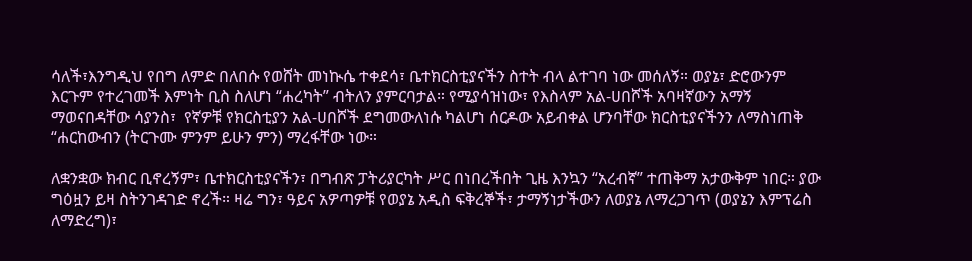ሳለች፣እንግዲህ የበግ ለምድ በለበሱ የወሸት መነኲሴ ተቀደሳ፣ ቤተክርስቲያናችን ስተት ብላ ልተገባ ነው መሰለኝ። ወያኔ፣ ድሮውንም እርጉም የተረገመች እምነት ቢስ ስለሆነ “ሐረካት” ብትለን ያምርባታል። የሚያሳዝነው፣ የእስላም አል-ሀበሾች አባዛኛውን አማኝ ማወናበዳቸው ሳያንስ፣  የኛዎቹ የክርስቲያን አል-ሀበሾች ደግመውለነሱ ካልሆነ ሰርዶው አይብቀል ሆንባቸው ክርስቲያናችንን ለማስነጠቅ “ሐርከውብን (ትርጉሙ ምንም ይሁን ምን) ማረፋቸው ነው።

ለቋንቋው ክብር ቢኖረኝም፣ ቤተክርስቲያናችን፣ በግብጽ ፓትሪያርካት ሥር በነበረችበት ጊዜ እንኳን “አረብኛ” ተጠቅማ አታውቅም ነበር። ያው ግዕዟን ይዛ ስትንገዳገድ ኖረች። ዛሬ ግን፣ ዓይና አዎጣዎቹ የወያኔ አዲስ ፍቅረኞች፣ ታማኝነታችውን ለወያኔ ለማረጋገጥ (ወያኔን እምፕሬስ ለማድረግ)፣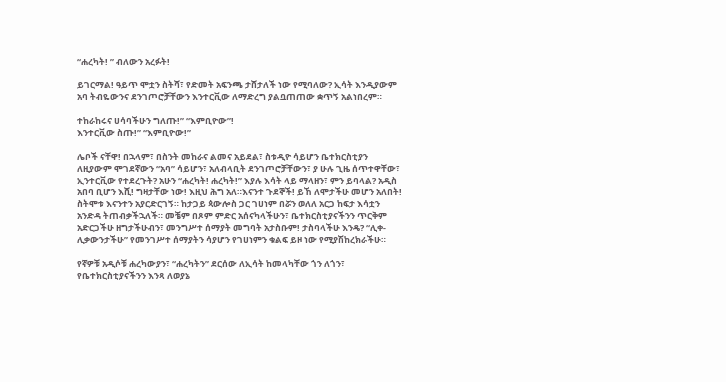“ሐረካት! ” ብለውን አረፉት!

ይገርማል! ዓይጥ ሞቷን ስትሻ፣ የድመት አፍንጫ ታሸታለች ነው የሚባለው? ኢሳት እንዲያውም አባ ትብዬውንና ደንገጦሮቻቸውን እንተርቪው ለማድረግ ያልቧጠጠው ቋጥኝ አልነበረም።

ተከራከሩና ሀሳባችሁን ግለጡ!” “እምቢዮው”!
እንተርቪው ስጡ!” “እምቢዮው!”

ሌቦች ናቸዋ! በኋላም፣ በስንት መከራና ልመና አይደል፣ ስቱዲዮ ሳይሆን ቤተክርስቲያን  ለዚያውም ሞገደኛውን “አባ” ሳይሆን፣ አለብላቢት ደንገጦሮቻቸውን፣ ያ ሁሉ ጊዜ ሰጥተዋቸው፣ ኢንተርቪው የተደረጉት? አሁን “ሐረካት! ሐረካት!” እያሉ እሳት ላይ ማላዘን፣ ምን ይባላል? አዲስ አበባ ቢሆን እሺ! ግዛታቸው ነው! እዚህ ሕግ አለ።እናንተ ጉደኞች! ይኸ ለሞታችሁ መሆን አለበት! ስትሞቱ እናንተን አያርድርገኝ። ከታጋይ ጳውሎስ ጋር ገሀነም በሯን ወለለ አርጋ ከፍታ እሳቷን አንድዳ ትጠብቃችኋለች። መቼም በጾም ምድር አሰናካላችሁን፣ ቤተክርስቲያናችንን ጥርቅም አድርጋችሁ ዘግታችሁብን፣ መንግሥተ ሰማያት መግባት አታስቡም! ታስባላችሁ እንዴ? “ሊቀ-ሊቃውንታችሁ” የመንገሥተ ሰማያትን ሳያሆን የገሀነምን ቁልፍ ይዞ ነው የሚያሽከረክራችሁ።

የኛዎቹ አዲሶቹ ሐረካውያን፣ “ሐረካትን” ደርሰው ለኢሳት ከመላካቸው ጎን ለጎን፣ የቤተክርስቲያናችንን እንጻ ለወያኔ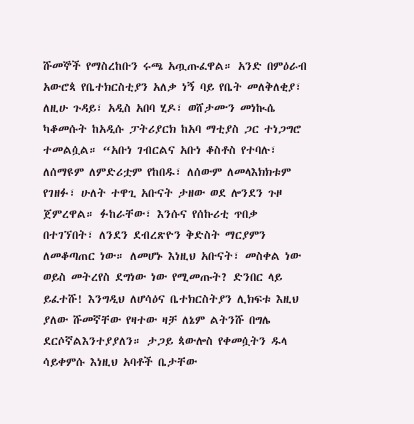ሹመኞች የማስረከቡን ሩጫ አጧጡፈዋል። አንድ በምዕራብ አውሮጳ የቤተክርስቲያን አለቃ ነኝ ባይ የቤት መለቅለቂያ፣ ለዚሁ ጉዳይ፣ አዲስ አበባ ሂዶ፣ ወሸታሙን መነኲሴ ካቆመሱት ከአዲሱ ፓትሪያርክ ከአባ ማቲያስ ጋር ተነጋግሮ ተመልሷል። “አቡነ ገብርልና አቡነ ቆስቶስ የተባሉ፣ ለሰማዩም ለምድሪቷም የከበዱ፣ ለሰውም ለመላእክክቱም የገዘፉ፣ ሁለት ተዋጊ አቡናት ታዘው ወደ ሎንደን ጉዞ ጀምረዋል። ፉከራቸው፣ እንሱና የሰኩሪቲ ጥበቃ በተገኘበት፣ ለንደን ደብረጽዮን ቅድስት ማርያምን ለመቆጣጠር ነው። ለመሆኑ እነዚህ አቡናት፣ መስቀል ነው ወይስ መትረየስ ደግነው ነው የሚመጡት? ድንበር ላይ ይፈተሹ! እንግዲህ ለሆሳዕና ቤተክርስትያን ሊክፍቱ እዚህ ያለው ሹመኛቸው የዛተው ዛቻ ለኔም ልትንሹ በግሌ ደርሶኛልእንተያያለን። ታጋይ ጳውሎስ የቀመሷትን ዱላ ሳይቀምሱ እነዚህ አባቶች ቤታቸው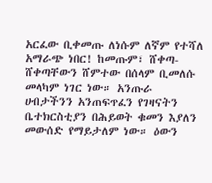አርፈው ቢቀመጡ ለነሱም ለኛም የተሻለ አማራጭ ነበር! ከመጡም፣ ሸቀጣ-ሸቀጣቸውን ሸምተው በሰላም ቢመለሱ መላካም ነገር ነው። አንጡራ ሀብታችንን አንጠፍጥፈን የገዛናትን ቤተክርስቲያን በሕይወት ቁመን እያለን መውሰድ የማይታለም ነው። ዕውን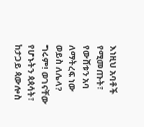እነዚህ አባቶች የሚመጡት፣ የውሸቱን አባ ለማትረፍ ነው ወይስ ለሌላ? ግሩም! ወገናቸው የሆኑትን ጳጳሳት፣ ከታጋይ ጳውሎስ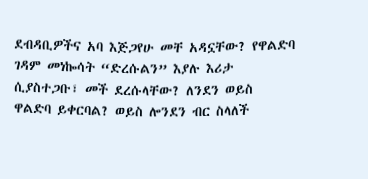ደብዳቢዎችና አባ እጅጋየሁ መቸ አዳኗቸው? የዋልድባ ገዳም መነኰሳት “ድረሱልን” እያሉ እሪታ ሲያስተጋቡ፣ መች ደረሱላቸው? ለንደን ወይስ ዋልድባ ይቀርባል? ወይስ ሎንደን ብር ስላለች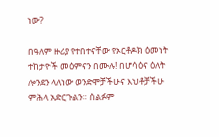ነው?

በዓለም ዙሪያ የተበተናቸው የኦርቶዶክ ዕመነት ተከታዮች መዕምናን በሙሉ! በሆሳዕና ዕለት ሎንደን ላለነው ወንድሞቻችሁና እህቶቻችሁ ምሕላ አድርጉልን። ሰልፉም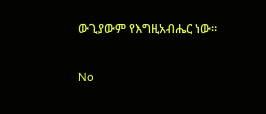ውጊያውም የእግዚአብሔር ነው።

No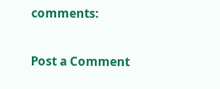comments:

Post a Comment